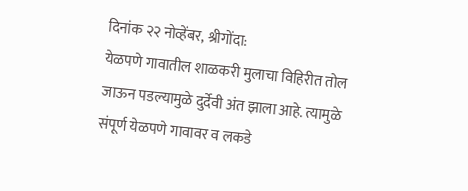दिनांक २२ नोव्हेंबर, श्रीगोंदा:
येळपणे गावातील शाळकरी मुलाचा विहिरीत तोल जाऊन पडल्यामुळे दुर्देवी अंत झाला आहे. त्यामुळे संपूर्ण येळपणे गावावर व लकडे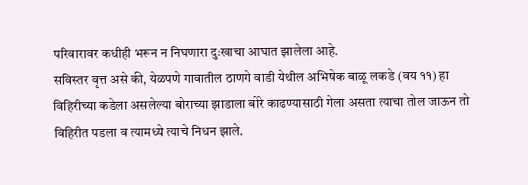परिवारावर कधीही भरून न निघणारा दुःखाचा आघात झालेला आहे.
सविस्तर वृत्त असे की, येळपणे गावातील ठाणगे वाडी येथील अभिषेक बाळू लकडे (वय ११) हा विहिरीच्या कडेला असलेल्या बोराच्या झाडाला बोरे काढण्यासाठी गेला असता त्याचा तोल जाऊन तो विहिरीत पडला व त्यामध्ये त्याचे निधन झाले.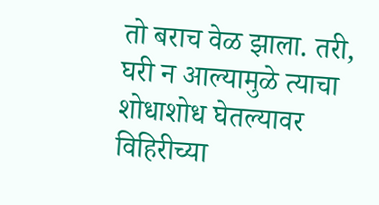तो बराच वेळ झाला. तरी, घरी न आल्यामुळे त्याचा शोधाशोध घेतल्यावर विहिरीच्या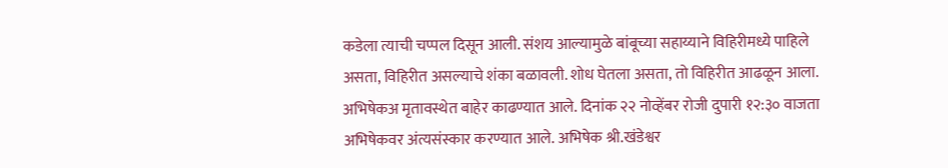कडेला त्याची चप्पल दिसून आली. संशय आल्यामुळे बांबूच्या सहाय्याने विहिरीमध्ये पाहिले असता, विहिरीत असल्याचे शंका बळावली. शोध घेतला असता, तो विहिरीत आढळून आला.
अभिषेकअ मृतावस्थेत बाहेर काढण्यात आले. दिनांक २२ नोव्हेंबर रोजी दुपारी १२:३० वाजता अभिषेकवर अंत्यसंस्कार करण्यात आले. अभिषेक श्री.खंडेश्वर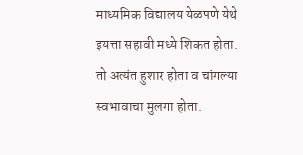माध्यमिक विद्यालय येळपणे येथे इयत्ता सहावी मध्ये शिकत होता. तो अत्यंत हुशार होता व चांगल्या स्वभावाचा मुलगा होता.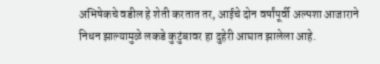अभिषेकचे वडील हे शेती करतात तर, आईचे दोन वर्षांपूर्वी अल्पशा आजाराने निधन झाल्यामुळे लकडे कुटुंबावर हा दुहेरी आघात झालेला आहे.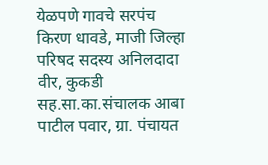येळपणे गावचे सरपंच किरण धावडे, माजी जिल्हा परिषद सदस्य अनिलदादा वीर, कुकडी सह.सा.का.संचालक आबा पाटील पवार, ग्रा. पंचायत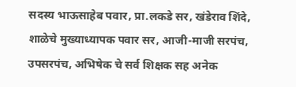सदस्य भाऊसाहेब पवार, प्रा.लकडे सर, खंडेराव शिंदे, शाळेचे मुख्याध्यापक पवार सर, आजी-माजी सरपंच, उपसरपंच, अभिषेक चे सर्व शिक्षक सह अनेक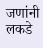जणांनी लकडे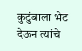कुटुंबाला भेट देऊन त्यांचे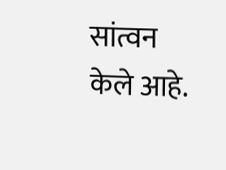सांत्वन केले आहे.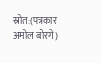स्रोत:(पत्रकार अमोल बोरगे)